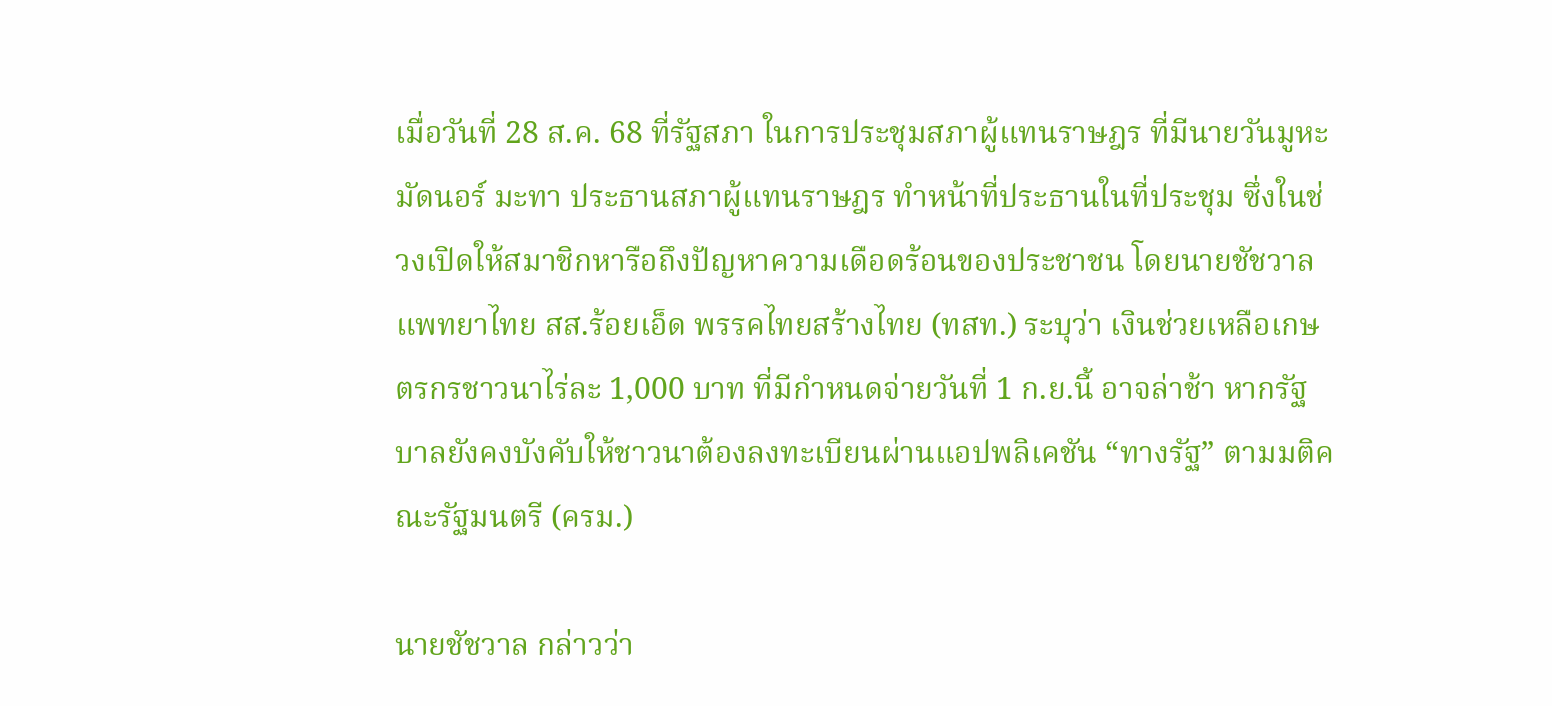เมื่อวันที่ 28 ส.ค. 68 ที่รัฐสภา ในการประชุมสภาผู้แทนราษฎร ที่มีนายวันมูหะมัดนอร์ มะทา ประธานสภาผู้แทนราษฎร ทำหน้าที่ประธานในที่ประชุม ซึ่งในช่วงเปิดให้สมาชิกหารือถึงปัญหาความเดือดร้อนของประชาชน โดยนายชัชวาล แพทยาไทย สส.ร้อยเอ็ด พรรคไทยสร้างไทย (ทสท.) ระบุว่า เงินช่วยเหลือเกษตรกรชาวนาไร่ละ 1,000 บาท ที่มีกำหนดจ่ายวันที่ 1 ก.ย.นี้ อาจล่าช้า หากรัฐบาลยังคงบังคับให้ชาวนาต้องลงทะเบียนผ่านแอปพลิเคชัน “ทางรัฐ” ตามมติคณะรัฐมนตรี (ครม.)

นายชัชวาล กล่าวว่า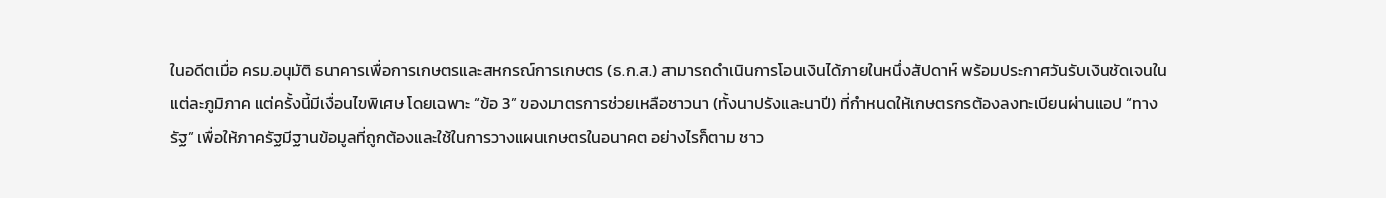ในอดีตเมื่อ ครม.อนุมัติ ธนาคารเพื่อการเกษตรและสหกรณ์การเกษตร (ธ.ก.ส.) สามารถดำเนินการโอนเงินได้ภายในหนึ่งสัปดาห์ พร้อมประกาศวันรับเงินชัดเจนในแต่ละภูมิภาค แต่ครั้งนี้มีเงื่อนไขพิเศษ โดยเฉพาะ “ข้อ 3” ของมาตรการช่วยเหลือชาวนา (ทั้งนาปรังและนาปี) ที่กำหนดให้เกษตรกรต้องลงทะเบียนผ่านแอป “ทางรัฐ” เพื่อให้ภาครัฐมีฐานข้อมูลที่ถูกต้องและใช้ในการวางแผนเกษตรในอนาคต อย่างไรก็ตาม ชาว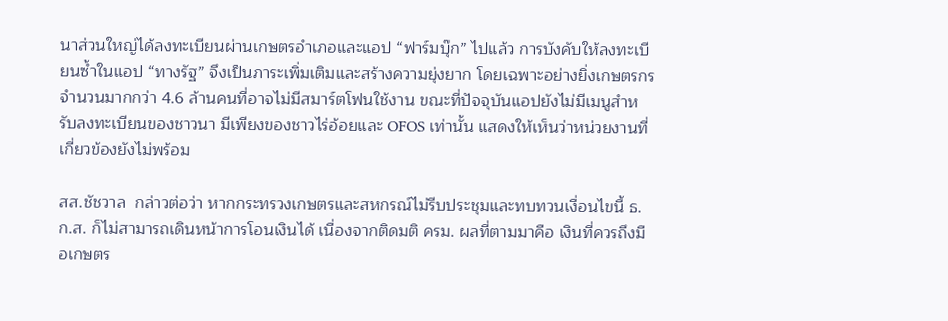นาส่วนใหญ่ได้ลงทะเบียนผ่านเกษตรอำเภอและแอป “ฟาร์มบุ๊ก” ไปแล้ว การบังคับให้ลงทะเบียนซ้ำในแอป “ทางรัฐ” จึงเป็นภาระเพิ่มเติมและสร้างความยุ่งยาก โดยเฉพาะอย่างยิ่งเกษตรกรจำนวนมากกว่า 4.6 ล้านคนที่อาจไม่มีสมาร์ตโฟนใช้งาน ขณะที่ปัจจุบันแอปยังไม่มีเมนูสำหรับลงทะเบียนของชาวนา มีเพียงของชาวไร่อ้อยและ OFOS เท่านั้น แสดงให้เห็นว่าหน่วยงานที่เกี่ยวข้องยังไม่พร้อม

สส.ชัชวาล  กล่าวต่อว่า หากกระทรวงเกษตรและสหกรณ์ไม่รีบประชุมและทบทวนเงื่อนไขนี้ ธ.ก.ส. ก็ไม่สามารถเดินหน้าการโอนเงินได้ เนื่องจากติดมติ ครม. ผลที่ตามมาคือ เงินที่ควรถึงมือเกษตร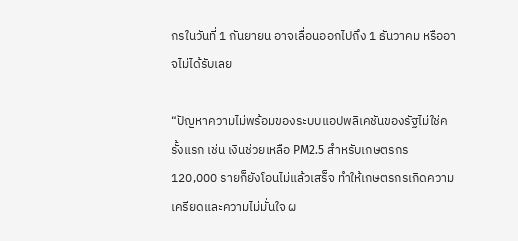กรในวันที่ 1 กันยายน อาจเลื่อนออกไปถึง 1 ธันวาคม หรืออาจไม่ได้รับเลย

“ปัญหาความไม่พร้อมของระบบแอปพลิเคชันของรัฐไม่ใช่ครั้งแรก เช่น เงินช่วยเหลือ PM2.5 สำหรับเกษตรกร 120,000 รายก็ยังโอนไม่แล้วเสร็จ ทำให้เกษตรกรเกิดความเครียดและความไม่มั่นใจ ผ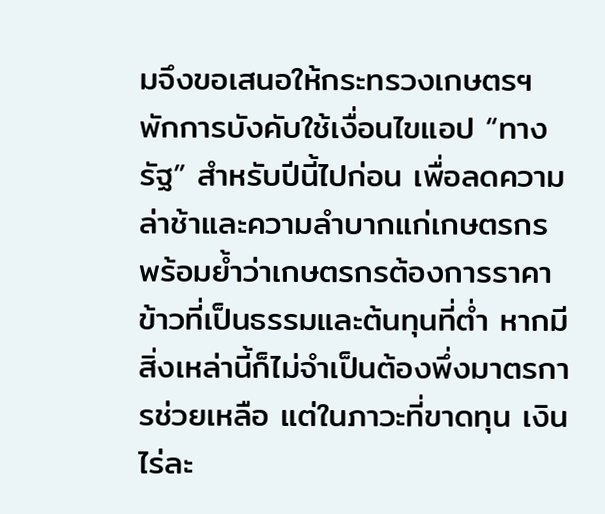มจึงขอเสนอให้กระทรวงเกษตรฯ พักการบังคับใช้เงื่อนไขแอป “ทางรัฐ” สำหรับปีนี้ไปก่อน เพื่อลดความล่าช้าและความลำบากแก่เกษตรกร พร้อมย้ำว่าเกษตรกรต้องการราคาข้าวที่เป็นธรรมและต้นทุนที่ต่ำ หากมีสิ่งเหล่านี้ก็ไม่จำเป็นต้องพึ่งมาตรการช่วยเหลือ แต่ในภาวะที่ขาดทุน เงินไร่ละ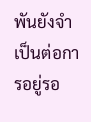พันยังจำเป็นต่อการอยู่รอ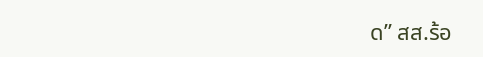ด” สส.ร้อ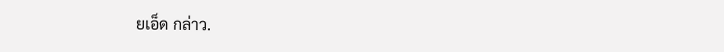ยเอ็ด กล่าว.